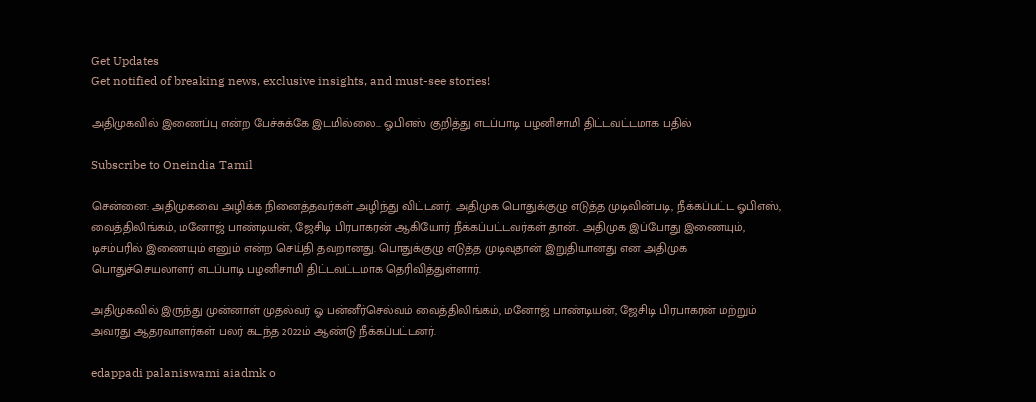Get Updates
Get notified of breaking news, exclusive insights, and must-see stories!

அதிமுகவில் இணைப்பு என்ற பேச்சுக்கே இடமில்லை... ஓபிஎஸ் குறித்து எடப்பாடி பழனிசாமி திட்டவட்டமாக பதில்

Subscribe to Oneindia Tamil

சென்னை: அதிமுகவை அழிக்க நினைத்தவர்கள் அழிந்து விட்டனர். அதிமுக பொதுக்குழு எடுத்த முடிவின்படி, நீக்கப்பட்ட ஓபிஎஸ், வைத்திலிங்கம், மனோஜ் பாண்டியன், ஜேசிடி பிரபாகரன் ஆகியோர் நீக்கப்பட்டவர்கள் தான்.. அதிமுக இப்போது இணையும், டிசம்பரில் இணையும் எனும் என்ற செய்தி தவறானது. பொதுக்குழு எடுத்த முடிவுதான் இறுதியானது என அதிமுக பொதுச்செயலாளர் எடப்பாடி பழனிசாமி திட்டவட்டமாக தெரிவித்துள்ளார்.

அதிமுகவில் இருந்து முன்னாள் முதல்வர் ஓ பன்னீர்செல்வம் வைத்திலிங்கம், மனோஜ் பாண்டியன், ஜேசிடி பிரபாகரன் மற்றும் அவரது ஆதரவாளர்கள் பலர் கடந்த 2022ம் ஆண்டு நீக்கப்பட்டனர்.

edappadi palaniswami aiadmk o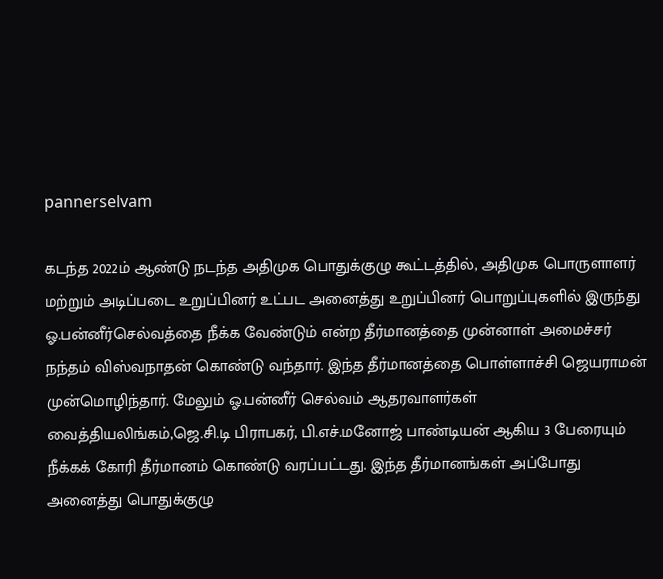pannerselvam

கடந்த 2022ம் ஆண்டு நடந்த அதிமுக பொதுக்குழு கூட்டத்தில், அதிமுக பொருளாளர் மற்றும் அடிப்படை உறுப்பினர் உட்பட அனைத்து உறுப்பினர் பொறுப்புகளில் இருந்து ஓ.பன்னீர்செல்வத்தை நீக்க வேண்டும் என்ற தீர்மானத்தை முன்னாள் அமைச்சர் நந்தம் விஸ்வநாதன் கொண்டு வந்தார். இந்த தீர்மானத்தை பொள்ளாச்சி ஜெயராமன் முன்மொழிந்தார். மேலும் ஓ.பன்னீர் செல்வம் ஆதரவாளர்கள் வைத்தியலிங்கம்,ஜெ.சி.டி பிராபகர், பி.எச்.மனோஜ் பாண்டியன் ஆகிய 3 பேரையும் நீக்கக் கோரி தீர்மானம் கொண்டு வரப்பட்டது. இந்த தீர்மானங்கள் அப்போது அனைத்து பொதுக்குழு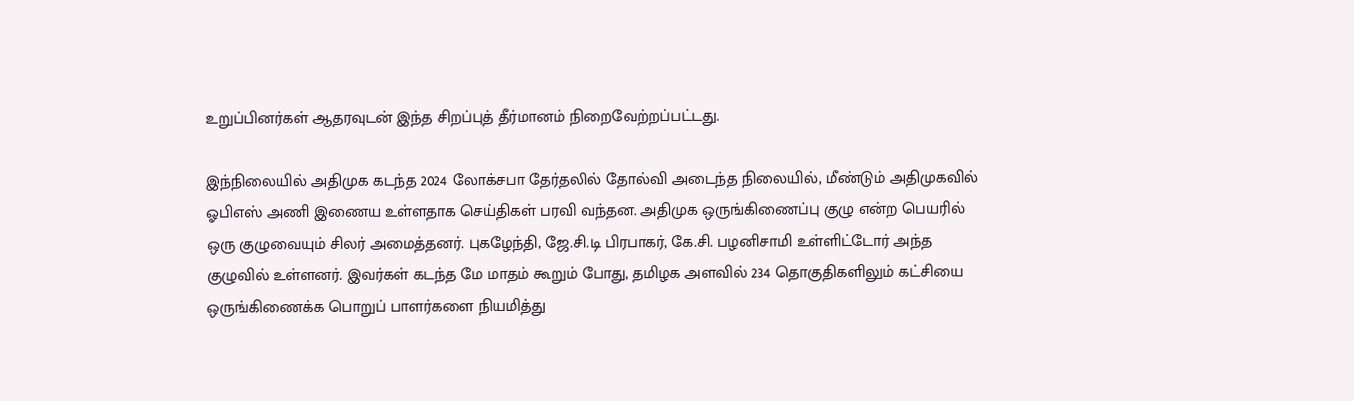உறுப்பினர்கள் ஆதரவுடன் இந்த சிறப்புத் தீர்மானம் நிறைவேற்றப்பட்டது.

இந்நிலையில் அதிமுக கடந்த 2024 லோக்சபா தேர்தலில் தோல்வி அடைந்த நிலையில், மீண்டும் அதிமுகவில் ஓபிஎஸ் அணி இணைய உள்ளதாக செய்திகள் பரவி வந்தன. அதிமுக ஒருங்கிணைப்பு குழு என்ற பெயரில் ஒரு குழுவையும் சிலர் அமைத்தனர். புகழேந்தி, ஜே.சி.டி பிரபாகர், கே.சி. பழனிசாமி உள்ளிட்டோர் அந்த குழுவில் உள்ளனர். இவர்கள் கடந்த மே மாதம் கூறும் போது, தமிழக அளவில் 234 தொகுதிகளிலும் கட்சியை ஒருங்கிணைக்க பொறுப் பாளர்களை நியமித்து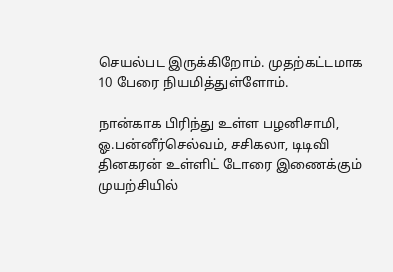செயல்பட இருக்கிறோம். முதற்கட்டமாக 10 பேரை நியமித்துள்ளோம்.

நான்காக பிரிந்து உள்ள பழனிசாமி, ஓ.பன்னீர்செல்வம், சசிகலா, டிடிவி தினகரன் உள்ளிட் டோரை இணைக்கும் முயற்சியில்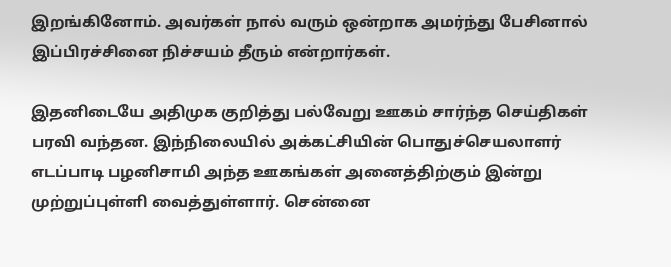இறங்கினோம். அவர்கள் நால் வரும் ஒன்றாக அமர்ந்து பேசினால் இப்பிரச்சினை நிச்சயம் தீரும் என்றார்கள்.

இதனிடையே அதிமுக குறித்து பல்வேறு ஊகம் சார்ந்த செய்திகள் பரவி வந்தன. இந்நிலையில் அக்கட்சியின் பொதுச்செயலாளர் எடப்பாடி பழனிசாமி அந்த ஊகங்கள் அனைத்திற்கும் இன்று முற்றுப்புள்ளி வைத்துள்ளார். சென்னை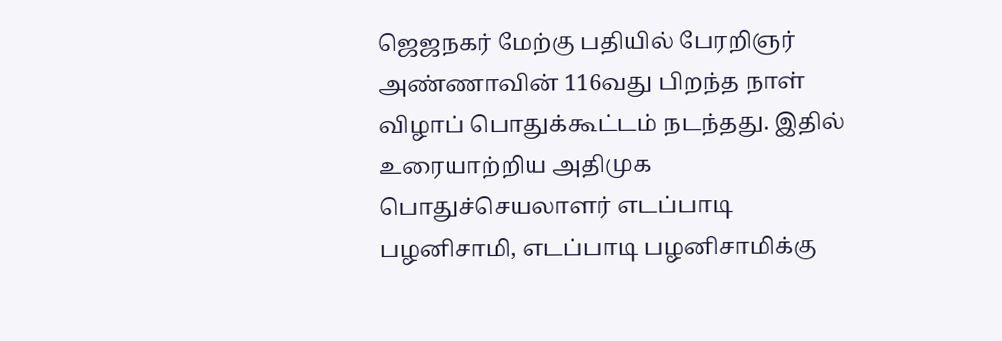ஜெஜநகர் மேற்கு பதியில் பேரறிஞர் அண்ணாவின் 116வது பிறந்த நாள் விழாப் பொதுக்கூட்டம் நடந்தது. இதில் உரையாற்றிய அதிமுக பொதுச்செயலாளர் எடப்பாடி பழனிசாமி, எடப்பாடி பழனிசாமிக்கு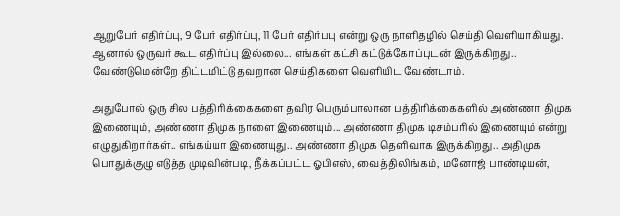ஆறுபேர் எதிர்ப்பு, 9 பேர் எதிர்ப்பு, 11 பேர் எதிர்பபு என்று ஒரு நாளிதழில் செய்தி வெளியாகியது. ஆனால் ஒருவர் கூட எதிர்ப்பு இல்லை... எங்கள் கட்சி கட்டுக்கோப்புடன் இருக்கிறது.. வேண்டுமென்றே திட்டமிட்டு தவறான செய்திகளை வெளியிட வேண்டாம்.

அதுபோல் ஒரு சில பத்திரிக்கைகளை தவிர பெரும்பாலான பத்திரிக்கைகளில் அண்ணா திமுக இணையும், அண்ணா திமுக நாளை இணையும்... அண்ணா திமுக டிசம்பரில் இணையும் என்று எழுதுகிறார்கள்.. எங்கய்யா இணையுது.. அண்ணா திமுக தெளிவாக இருக்கிறது.. அதிமுக பொதுக்குழு எடுத்த முடிவின்படி, நீக்கப்பட்ட ஓபிஎஸ், வைத்திலிங்கம், மனோஜ் பாண்டியன்,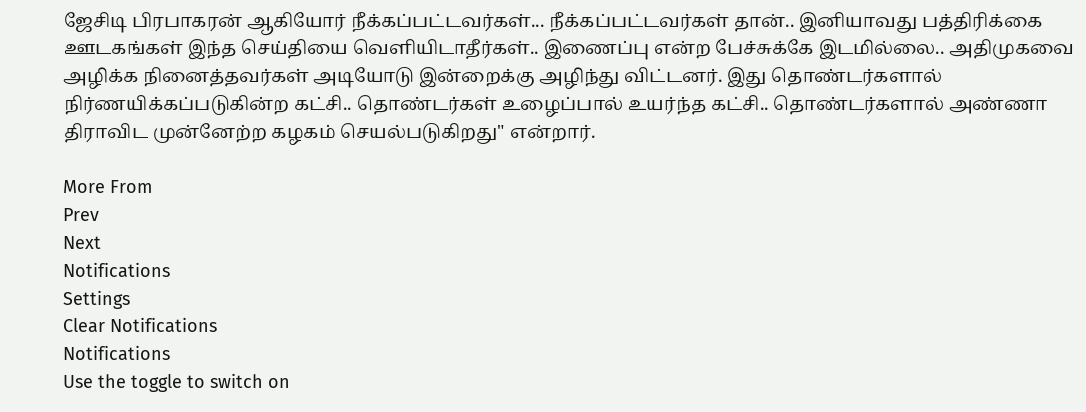ஜேசிடி பிரபாகரன் ஆகியோர் நீக்கப்பட்டவர்கள்... நீக்கப்பட்டவர்கள் தான்.. இனியாவது பத்திரிக்கை ஊடகங்கள் இந்த செய்தியை வெளியிடாதீர்கள்.. இணைப்பு என்ற பேச்சுக்கே இடமில்லை.. அதிமுகவை அழிக்க நினைத்தவர்கள் அடியோடு இன்றைக்கு அழிந்து விட்டனர். இது தொண்டர்களால் நிர்ணயிக்கப்படுகின்ற கட்சி.. தொண்டர்கள் உழைப்பால் உயர்ந்த கட்சி.. தொண்டர்களால் அண்ணா திராவிட முன்னேற்ற கழகம் செயல்படுகிறது" என்றார்.

More From
Prev
Next
Notifications
Settings
Clear Notifications
Notifications
Use the toggle to switch on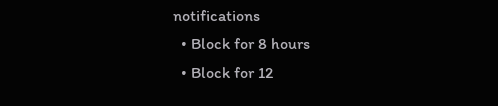notifications
  • Block for 8 hours
  • Block for 12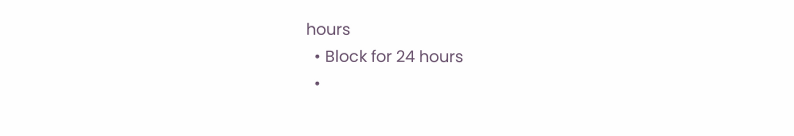hours
  • Block for 24 hours
  •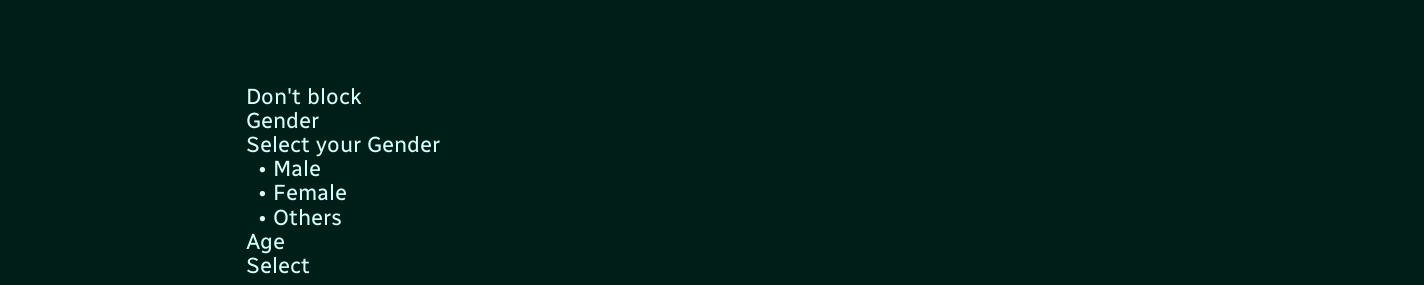Don't block
Gender
Select your Gender
  • Male
  • Female
  • Others
Age
Select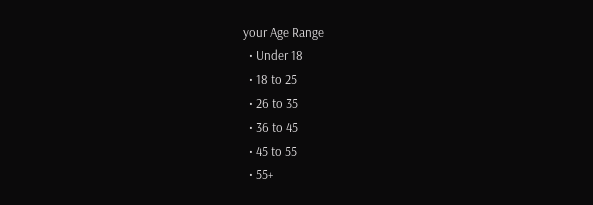your Age Range
  • Under 18
  • 18 to 25
  • 26 to 35
  • 36 to 45
  • 45 to 55
  • 55+